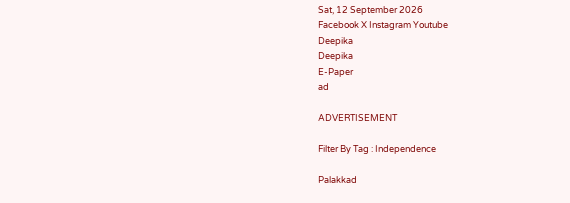Sat, 12 September 2026
Facebook X Instagram Youtube
Deepika
Deepika
E-Paper
ad

ADVERTISEMENT

Filter By Tag : Independence

Palakkad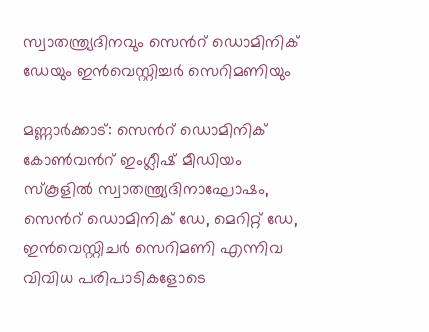സ്വാതന്ത്ര്യദിനവും സെന്‍റ് ഡൊമിനിക് ഡേയും ഇൻവെസ്റ്റിച്ചർ സെറിമണിയും

മണ്ണാർക്കാട്: സെന്‍റ് ഡൊമിനിക് കോൺവന്‍റ് ഇംഗ്ലീഷ് മീഡിയം സ്കൂളിൽ സ്വാതന്ത്ര്യദിനാഘോഷം, സെന്‍റ് ഡൊമിനിക് ഡേ, മെറിറ്റ് ഡേ, ഇൻവെസ്റ്റിചർ സെറിമണി എന്നിവ വിവിധ പരിപാടികളോടെ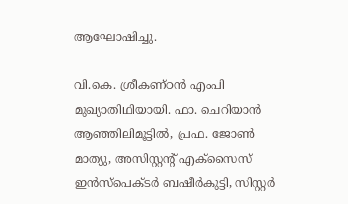ആഘോഷിച്ചു.

വി.കെ. ശ്രീകണ്ഠൻ എംപി മുഖ്യാതിഥിയായി. ഫാ. ചെറിയാൻ ആഞ്ഞിലിമൂട്ടിൽ, പ്രഫ. ജോൺ മാത്യു, അസിസ്റ്റന്‍റ് എക്സൈസ് ഇൻസ്പെക്ടർ ബഷീർകുട്ടി, സിസ്റ്റർ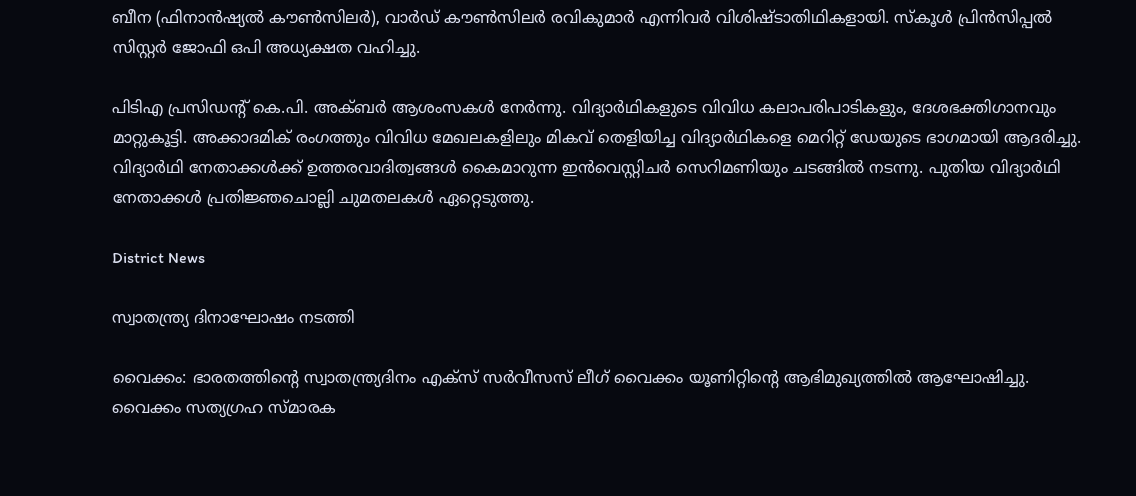ബീന (ഫിനാൻഷ്യൽ കൗൺസിലർ), വാർഡ് കൗൺസിലർ രവികുമാർ എന്നിവർ വിശിഷ്ടാതിഥികളായി. സ്കൂൾ പ്രിൻസിപ്പൽ സിസ്റ്റർ ജോഫി ഒപി അധ്യക്ഷത വഹിച്ചു.

പിടിഎ പ്രസിഡന്‍റ് കെ.പി. അക്ബർ ആശംസകൾ നേർന്നു. വിദ്യാർഥികളുടെ വിവിധ കലാപരിപാടികളും, ദേശഭക്തിഗാനവും മാറ്റുകൂട്ടി. അക്കാദമിക് രംഗത്തും വിവിധ മേഖലകളിലും മികവ് തെളിയിച്ച വിദ്യാർഥികളെ മെറിറ്റ് ഡേയുടെ ഭാഗമായി ആദരിച്ചു. വിദ്യാർഥി നേതാക്കൾക്ക് ഉത്തരവാദിത്വങ്ങൾ കൈമാറുന്ന ഇൻവെസ്റ്റിചർ സെറിമണിയും ചടങ്ങിൽ നടന്നു. പുതിയ വിദ്യാർഥി നേതാക്കൾ പ്രതിജ്ഞചൊല്ലി ചുമതലകൾ ഏറ്റെടുത്തു.

District News

സ്വാതന്ത്ര്യ ദിനാഘോഷം നടത്തി

വൈക്കം: ഭാരതത്തിന്‍റെ സ്വാതന്ത്ര്യദിനം എക്സ് സർവീസസ് ലീഗ് വൈക്കം യൂണിറ്റിന്‍റെ ആഭിമുഖ്യത്തിൽ ആഘോഷിച്ചു. വൈക്കം സത്യഗ്രഹ സ്മാരക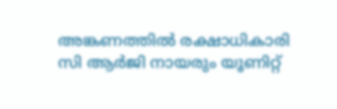അങ്കണത്തിൽ രക്ഷാധികാരി സി ആർജി നായരും യൂണിറ്റ്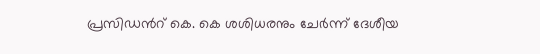പ്രസിഡന്‍റ് കെ. കെ ശശിധരനും ചേർന്ന് ദേശീയ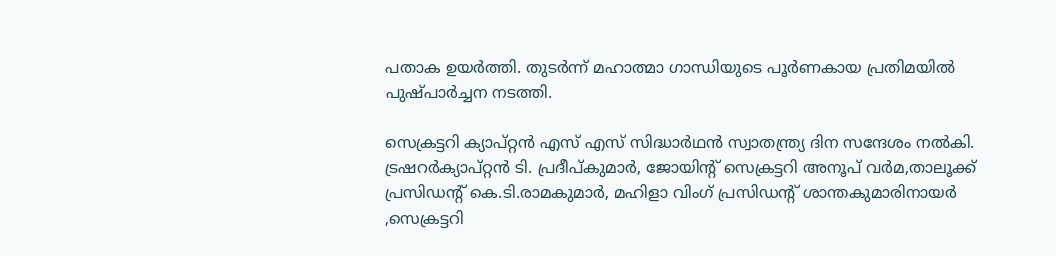പതാക ഉയർത്തി. തുടർന്ന് മഹാത്മാ ഗാന്ധിയുടെ പൂർണകായ പ്രതിമയിൽ പുഷ്പാർച്ചന നടത്തി.

സെക്രട്ടറി ക്യാപ്റ്റൻ എസ് എസ് സിദ്ധാർഥൻ സ്വാതന്ത്ര്യ ദിന സന്ദേശം നൽകി. ട്രഷറർക്യാപ്റ്റൻ ടി. പ്രദീപ്കുമാർ, ജോയിന്‍റ് സെക്രട്ടറി അനൂപ് വർമ,താലൂക്ക് പ്രസിഡന്‍റ് കെ.ടി.രാമകുമാർ, മഹിളാ വിംഗ് പ്രസിഡന്‍റ് ശാന്തകുമാരിനായർ ,സെക്രട്ടറി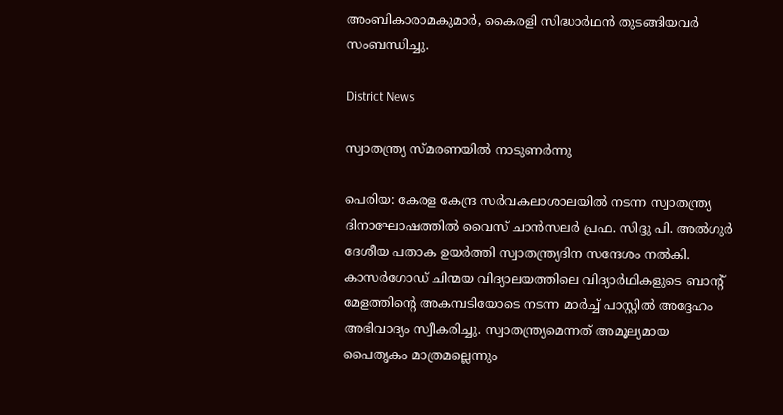അംബികാരാമകുമാർ, കൈരളി സിദ്ധാർഥൻ തുടങ്ങിയവർ സംബന്ധിച്ചു.

District News

സ്വാതന്ത്ര്യ സ്മരണയിൽ നാടുണർന്നു

പെരിയ: കേരള കേന്ദ്ര സര്‍വകലാശാലയില്‍ നടന്ന സ്വാതന്ത്ര്യ ദിനാഘോഷത്തിൽ വൈസ് ചാന്‍സലര്‍ പ്രഫ. സിദ്ദു പി. അല്‍ഗുര്‍ ദേശീയ പതാക ഉയര്‍ത്തി സ്വാതന്ത്ര്യദിന സന്ദേശം നല്‍കി. കാസര്‍ഗോഡ് ചിന്മയ വിദ്യാലയത്തിലെ വിദ്യാര്‍ഥികളുടെ ബാന്‍റ് മേളത്തിന്‍റെ അകമ്പടിയോടെ നടന്ന മാര്‍ച്ച് പാസ്റ്റില്‍ അദ്ദേഹം അഭിവാദ്യം സ്വീകരിച്ചു. സ്വാതന്ത്ര്യമെന്നത് അമൂല്യമായ പൈതൃകം മാത്രമല്ലെന്നും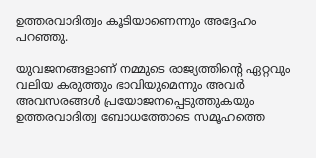ഉത്തരവാദിത്വം കൂടിയാണെന്നും അദ്ദേഹം പറഞ്ഞു.

യുവജനങ്ങളാണ് നമ്മുടെ രാജ്യത്തിന്‍റെ ഏറ്റവും വലിയ കരുത്തും ഭാവിയുമെന്നും അവര്‍ അവസരങ്ങള്‍ പ്രയോജനപ്പെടുത്തുകയും ഉത്തരവാദിത്വ ബോധത്തോടെ സമൂഹത്തെ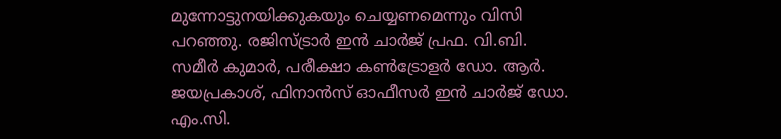മുന്നോട്ടുനയിക്കുകയും ചെയ്യണമെന്നും വിസി പറഞ്ഞു. രജിസ്ട്രാര്‍ ഇന്‍ ചാര്‍ജ് പ്രഫ. വി.ബി. സമീര്‍ കുമാര്‍, പരീക്ഷാ കണ്‍ട്രോളര്‍ ഡോ. ആര്‍. ജയപ്രകാശ്, ഫിനാന്‍സ് ഓഫീസര്‍ ഇന്‍ ചാര്‍ജ് ഡോ. എം.സി.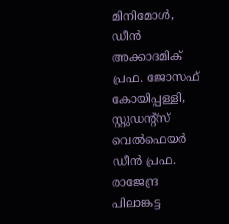മിനിമോള്‍, ഡീന്‍ അക്കാദമിക് പ്രഫ. ജോസഫ് കോയിപ്പള്ളി, സ്റ്റുഡന്‍റ്സ് വെല്‍ഫെയര്‍ ഡീന്‍ പ്രഫ. രാജേന്ദ്ര പിലാങ്കട്ട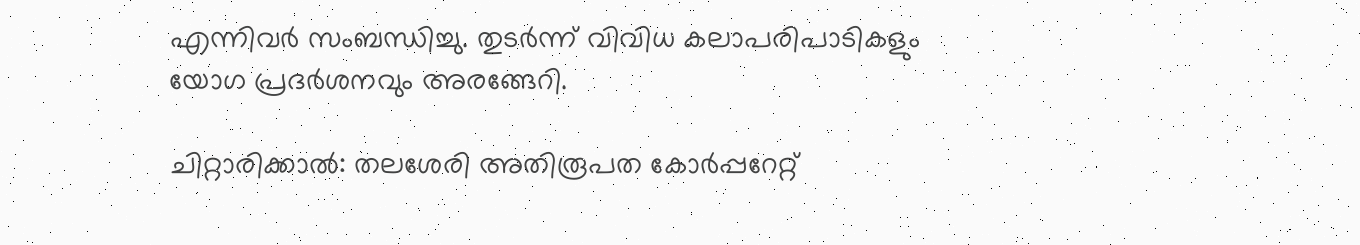എന്നിവര്‍ സംബന്ധിച്ചു. തുടർന്ന് വിവിധ കലാപരിപാടികളും യോഗ പ്രദര്‍ശനവും അരങ്ങേറി.

ചിറ്റാരിക്കാൽ: തലശേരി അതിരൂപത കോർപ്പറേറ്റ്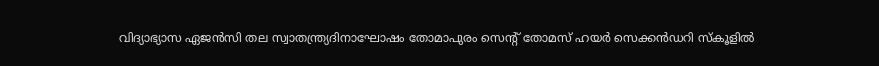വിദ്യാഭ്യാസ ഏജൻസി തല സ്വാതന്ത്ര്യദിനാഘോഷം തോമാപുരം സെന്‍റ് തോമസ് ഹയർ സെക്കൻഡറി സ്കൂളിൽ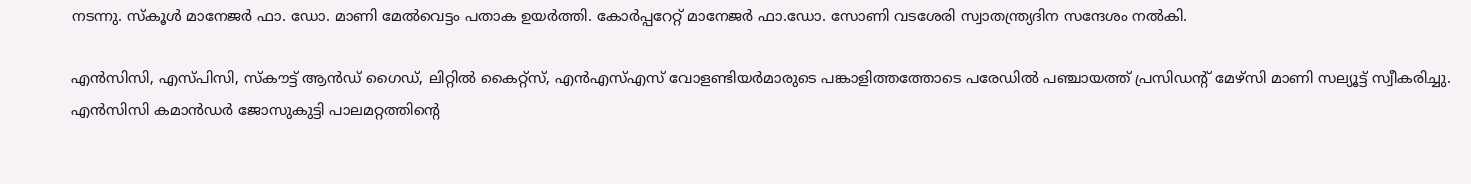നടന്നു. സ്കൂൾ മാനേജർ ഫാ. ഡോ. മാണി മേൽവെട്ടം പതാക ഉയർത്തി. കോർപ്പറേറ്റ് മാനേജർ ഫാ.ഡോ. സോണി വടശേരി സ്വാതന്ത്ര്യദിന സന്ദേശം നൽകി.

എൻസിസി, എസ്പിസി, സ്കൗട്ട് ആൻഡ് ഗൈഡ്, ലിറ്റിൽ കൈറ്റ്സ്, എൻഎസ്എസ് വോളണ്ടിയർമാരുടെ പങ്കാളിത്തത്തോടെ പരേഡിൽ പഞ്ചായത്ത് പ്രസിഡന്‍റ് മേഴ്സി മാണി സല്യൂട്ട് സ്വീകരിച്ചു. എൻസിസി കമാൻഡർ ജോസുകുട്ടി പാലമറ്റത്തിന്‍റെ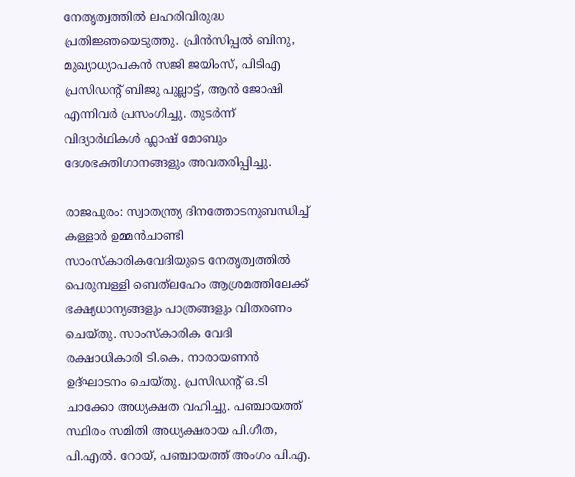നേതൃത്വത്തിൽ ലഹരിവിരുദ്ധ പ്രതിജ്ഞയെടുത്തു. പ്രിൻസിപ്പൽ ബിനു, മുഖ്യാധ്യാപകൻ സജി ജയിംസ്, പിടിഎ പ്രസിഡന്‍റ് ബിജു പുല്ലാട്ട്, ആൻ ജോഷി എന്നിവർ പ്രസംഗിച്ചു. തുടർന്ന് വിദ്യാർഥികൾ ഫ്ലാഷ് മോബും ദേശഭക്തിഗാനങ്ങളും അവതരിപ്പിച്ചു.

രാജപുരം: സ്വാതന്ത്ര്യ ദിനത്തോടനുബന്ധിച്ച് കള്ളാർ ഉമ്മൻചാണ്ടി സാംസ്കാരികവേദിയുടെ നേതൃത്വത്തിൽ പെരുമ്പള്ളി ബെത്‌ലഹേം ആശ്രമത്തിലേക്ക് ഭക്ഷ്യധാന്യങ്ങളും പാത്രങ്ങളും വിതരണം ചെയ്തു. സാംസ്കാരിക വേദി രക്ഷാധികാരി ടി.കെ. നാരായണൻ ഉദ്ഘാടനം ചെയ്തു. പ്രസിഡന്‍റ് ഒ.ടി ചാക്കോ അധ്യക്ഷത വഹിച്ചു. പഞ്ചായത്ത് സ്ഥിരം സമിതി അധ്യക്ഷരായ പി.ഗീത, പി.എൽ. റോയ്, പഞ്ചായത്ത് അംഗം പി.എ.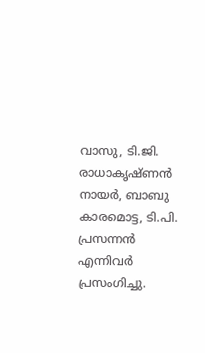വാസു, ടി.ജി. രാധാകൃഷ്ണൻ നായർ, ബാബു കാരമൊട്ട, ടി.പി. പ്രസന്നൻ എന്നിവർ പ്രസംഗിച്ചു.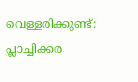വെള്ളരിക്കുണ്ട്: പ്ലാച്ചിക്കര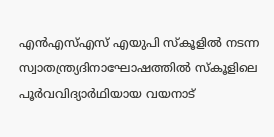എൻഎസ്എസ് എയുപി സ്കൂളിൽ നടന്ന സ്വാതന്ത്ര്യദിനാഘോഷത്തിൽ സ്കൂളിലെ പൂർവവിദ്യാർഥിയായ വയനാട്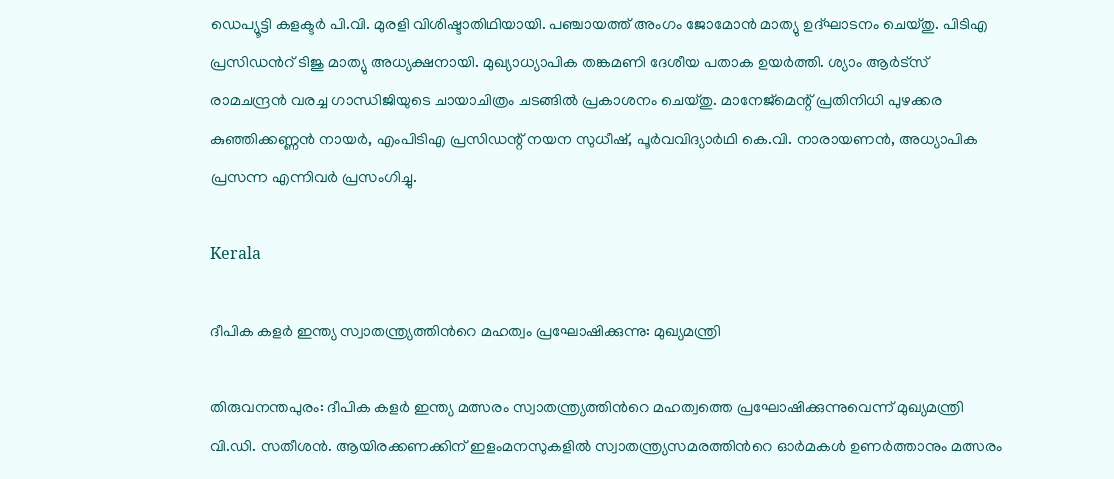ഡെപ്യൂട്ടി കളക്ടർ പി.വി. മുരളി വിശിഷ്ടാതിഥിയായി. പഞ്ചായത്ത് അംഗം ജോമോൻ മാത്യു ഉദ്ഘാടനം ചെയ്തു. പിടിഎ പ്രസിഡന്‍റ് ടിജു മാത്യു അധ്യക്ഷനായി. മുഖ്യാധ്യാപിക തങ്കമണി ദേശീയ പതാക ഉയർത്തി. ശ്യാം ആർട്സ് രാമചന്ദ്രൻ വരച്ച ഗാന്ധിജിയുടെ ചായാചിത്രം ചടങ്ങിൽ പ്രകാശനം ചെയ്തു. മാനേജ്മെന്റ് പ്രതിനിധി പുഴക്കര കുഞ്ഞിക്കണ്ണൻ നായർ, എംപിടിഎ പ്രസിഡന്റ് നയന സുധീഷ്, പൂർവവിദ്യാർഥി കെ.വി. നാരായണൻ, അധ്യാപിക പ്രസന്ന എന്നിവർ പ്രസംഗിച്ചു.

Kerala

ദീപിക കളർ ഇന്ത‍്യ സ്വാതന്ത്ര‍്യത്തിന്‍റെ മഹത്വം പ്രഘോഷിക്കുന്നു: മുഖ‍്യമന്ത്രി

തിരുവനന്തപുരം: ദീപിക കളർ ഇന്ത‍്യ മത്സരം സ്വാതന്ത്ര‍്യത്തിന്‍റെ മഹത്വത്തെ പ്രഘോഷിക്കുന്നുവെന്ന് മുഖ‍്യമന്ത്രി വി.ഡി. സതീശൻ. ആ‍യിരക്കണക്കിന് ഇളംമനസുകളിൽ സ്വാതന്ത്ര‍്യസമരത്തിന്‍റെ ഓർമകൾ ഉണർത്താനും മത്സരം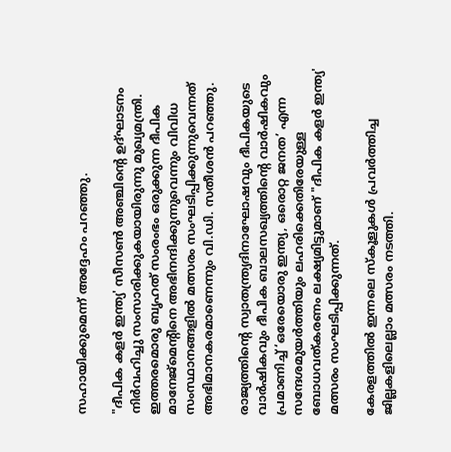സഹായിക്കുമെന്ന് അദ്ദേഹം പറഞ്ഞു.

"ദീപിക കളർ ഇന്ത‍്യ' സീസൺ അഞ്ചിന്‍റെ ഉദ്ഘാടനം നിർവഹിച്ചു സംസാരിക്കുകയായിരുന്നു മുഖ‍്യമന്ത്രി. ഇത്തരമൊരു ബൃഹത് സംരംഭം ഒരുക്കുന്ന ദീപിക മാനേജ്മെന്‍റിനെ അഭിനന്ദിക്കുന്നുവെന്നും വിവിധ സംസ്ഥാനങ്ങളിൽ മത്സരം സംഘടിപ്പിക്കുന്നുവെന്നത് അഭിമാനകരമാണെന്നും വി.ഡി. സതീശൻ പറഞ്ഞു.

രാജ‍്യത്തിന്‍റെ സ്വാതന്ത്ര്യദിനാഘോഷവും ദീപികയുടെ വാർഷികവും ദീപിക ബാലസഖ്യത്തിന്‍റെ വാർഷികവും പ്രമാണിച്ച് ‘ഒരേയൊരു ഇന്ത്യ, ഒരൊറ്റ ജനത’ എന്ന സന്ദേശമുയർത്തിയും ലഹരിക്കെതിരേയുള്ള ബോധവത്കരണം ലക്ഷ്യമിട്ടുമാണ് "ദീപിക കളർ ഇന്ത‍്യ' മത്സരം സംഘടിപ്പിക്കുന്നത്.

കേരളത്തിൽ ഇന്നലെ സ്കൂളുകൾ പ്രവർത്തിച്ച ജില്ലകളിലെല്ലാം മത്സരം നടത്തി.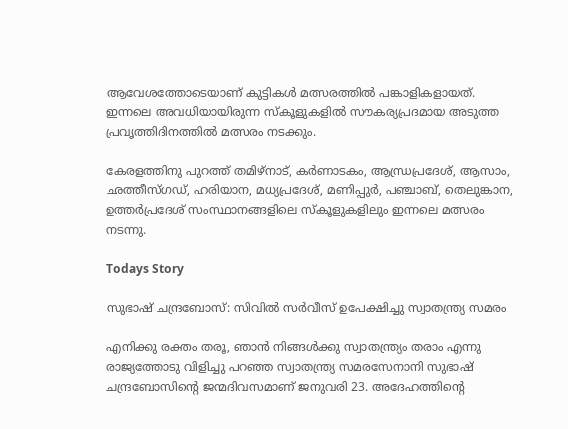ആവേശത്തോടെയാണ് കുട്ടികൾ മത്സരത്തിൽ പങ്കാളികളായത്. ഇന്നലെ അവധിയായിരുന്ന സ്കൂളുകളിൽ സൗകര‍്യപ്രദമായ അടുത്ത പ്രവൃത്തിദിനത്തിൽ മത്സരം നടക്കും.

കേരളത്തിനു പുറത്ത് തമിഴ്നാട്, കർണാടകം, ആന്ധ്രപ്രദേശ്, ആസാം, ഛത്തീസ്ഗഡ്, ഹരിയാന, മധ‍്യപ്രദേശ്, മണിപ്പുർ, പഞ്ചാബ്, തെലുങ്കാന, ഉത്തർപ്രദേശ് സംസ്ഥാനങ്ങളിലെ സ്കൂളുകളിലും ഇന്നലെ മത്സരം നടന്നു.

Todays Story

സുഭാഷ് ചന്ദ്രബോസ്: സിവിൽ സർവീസ് ഉപേക്ഷിച്ചു സ്വാതന്ത്ര്യ സമരം

എനിക്കു രക്തം തരൂ, ഞാൻ നിങ്ങൾക്കു സ്വാതന്ത്ര്യം തരാം എന്നു രാജ്യത്തോടു വിളിച്ചു പറഞ്ഞ സ്വാതന്ത്ര്യ സമരസേനാനി സുഭാഷ് ചന്ദ്രബോസിന്‍റെ ജന്മദിവസമാണ് ജനുവരി 23. അദേഹത്തിന്‍റെ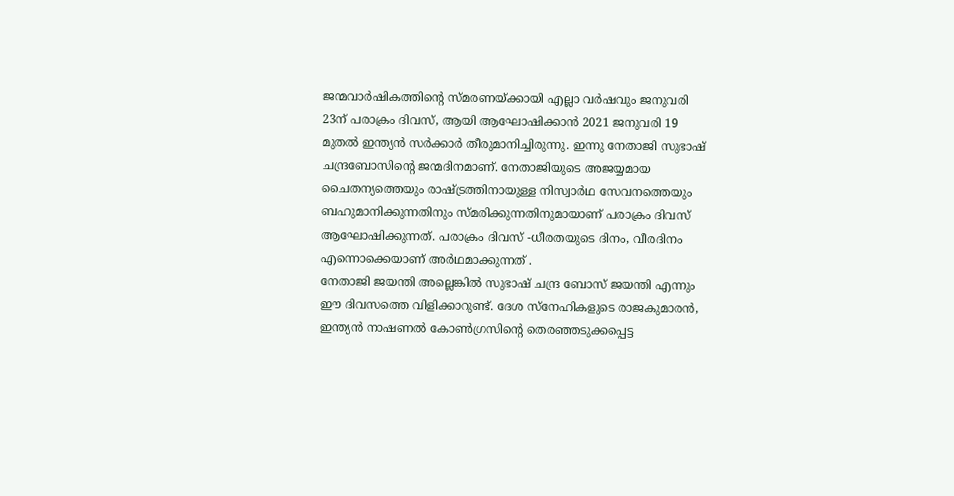ജന്മവാർഷികത്തിന്‍റെ സ്മരണയ്ക്കായി എല്ലാ വർഷവും ജനുവരി 23ന് പരാക്രം ദിവസ്, ആയി ആഘോഷിക്കാന്‍ 2021 ജനുവരി 19 മുതല്‍ ഇന്ത്യന്‍ സര്‍ക്കാര്‍ തീരുമാനിച്ചിരുന്നു. ഇന്നു നേതാജി സുഭാഷ് ചന്ദ്രബോസിന്‍റെ ജന്മദിനമാണ്. നേതാജിയുടെ അജയ്യമായ ചൈതന്യത്തെയും രാഷ്‌ട്രത്തിനായുള്ള നിസ്വാര്‍ഥ സേവനത്തെയും ബഹുമാനിക്കുന്നതിനും സ്മരിക്കുന്നതിനുമായാണ് പരാക്രം ദിവസ് ആഘോഷിക്കുന്നത്. പരാക്രം ദിവസ് -ധീരതയുടെ ദിനം, വീരദിനം എന്നൊക്കെയാണ് അർഥമാക്കുന്നത് .
നേതാജി ജയന്തി അല്ലെങ്കിൽ സുഭാഷ് ചന്ദ്ര ബോസ് ജയന്തി എന്നും ഈ ദിവസത്തെ വിളിക്കാറുണ്ട്. ദേശ സ്നേഹികളുടെ രാജകുമാരൻ, ഇന്ത്യൻ നാഷണൽ കോൺഗ്രസിന്‍റെ തെരഞ്ഞടുക്കപ്പെട്ട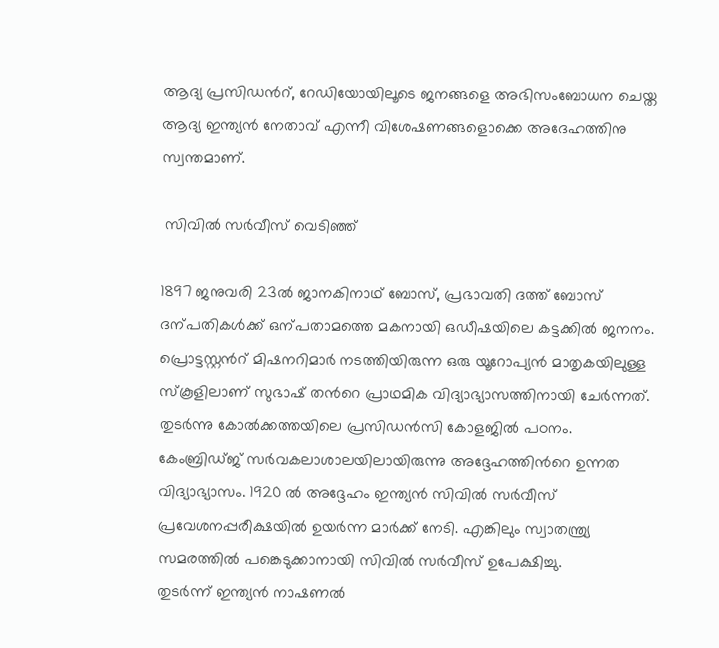ആദ്യ പ്രസിഡന്‍റ്, റേഡിയോയിലൂടെ ജനങ്ങളെ അഭിസംബോധന ചെയ്ത ആദ്യ ഇന്ത്യൻ നേതാവ് എന്നീ വിശേഷണങ്ങളൊക്കെ അദേഹത്തിനു സ്വന്തമാണ്.

 സിവിൽ സർവീസ് വെടിഞ്ഞ്

1897 ജനുവരി 23ൽ ജാനകിനാഥ് ബോസ്, പ്രഭാവതി ദത്ത് ബോസ് ദന്പതികൾക്ക് ഒന്പതാമത്തെ മകനായി ഒഡീഷയിലെ കട്ടക്കിൽ ജനനം. പ്രൊട്ടസ്റ്റന്‍റ് മിഷനറിമാർ നടത്തിയിരുന്ന ഒരു യൂറോപ്യൻ മാതൃകയിലുള്ള സ്കൂളിലാണ് സുഭാഷ് തന്‍റെ പ്രാഥമിക വിദ്യാഭ്യാസത്തിനായി ചേർന്നത്. തുടർന്നു കോൽക്കത്തയിലെ പ്രസിഡൻസി കോളജിൽ പഠനം. കേംബ്രിഡ്‌ജ് സർവകലാശാലയിലായിരുന്നു അദ്ദേഹത്തിന്‍റെ ഉന്നത വിദ്യാഭ്യാസം. 1920 ൽ അദ്ദേഹം ഇന്ത്യൻ സിവിൽ സർവീസ് പ്രവേശനപ്പരീക്ഷയിൽ ഉയർന്ന മാർക്ക് നേടി. എങ്കിലും സ്വാതന്ത്ര്യ സമരത്തിൽ പങ്കെടുക്കാനായി സിവിൽ സർവീസ് ഉപേക്ഷിച്ചു.
തുടർന്ന് ഇന്ത്യന്‍ നാഷണല്‍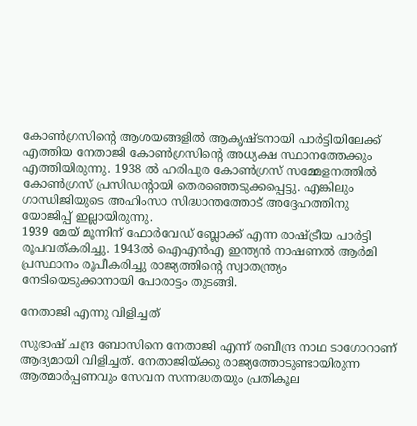കോണ്‍ഗ്രസിന്‍റെ ആശയങ്ങളില്‍ ആകൃഷ്ടനായി പാര്‍ട്ടിയിലേക്ക് എത്തിയ നേതാജി കോണ്‍ഗ്രസിന്‍റെ അധ്യക്ഷ സ്ഥാനത്തേക്കും എത്തിയിരുന്നു. 1938 ൽ ഹരിപുര കോൺഗ്രസ് സമ്മേളനത്തിൽ കോൺഗ്രസ് പ്രസിഡന്‍റായി തെരഞ്ഞെടുക്കപ്പെട്ടു. എങ്കിലും ഗാന്ധിജിയുടെ അഹിംസാ സിദ്ധാന്തത്തോട് അദ്ദേഹത്തിനു യോജിപ്പ് ഇല്ലായിരുന്നു.
1939 മേയ് മൂന്നിന് ഫോർവേഡ് ബ്ലോക്ക് എന്ന രാഷ്‌ട്രീയ പാർട്ടി രൂപവത്കരിച്ചു. 1943ൽ ഐഎൻഎ ഇന്ത്യൻ നാഷണൽ ആർമി പ്രസ്ഥാനം രൂപീകരിച്ചു രാജ്യത്തിന്‍റെ സ്വാതന്ത്ര്യം നേടിയെടുക്കാനായി പോരാട്ടം തുടങ്ങി.

നേതാജി എന്നു വിളിച്ചത്

സുഭാഷ് ചന്ദ്ര ബോസിനെ നേതാജി എന്ന് രബീന്ദ്ര നാഥ ടാഗോറാണ് ആദ്യമായി വിളിച്ചത്. നേതാജിയ്ക്കു രാജ്യത്തോടുണ്ടായിരുന്ന ആത്മാര്‍പ്പണവും സേവന സന്നദ്ധതയും പ്രതികൂല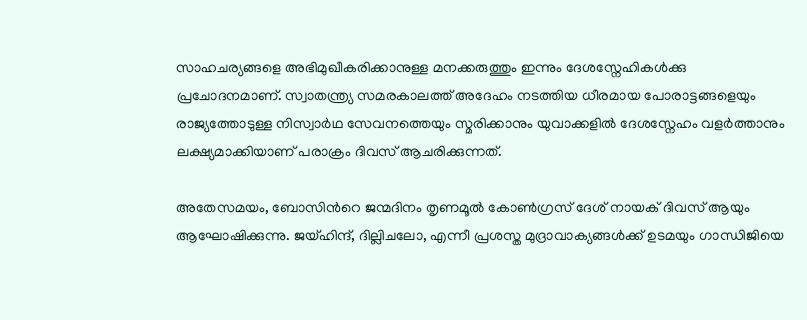സാഹചര്യങ്ങളെ അഭിമുഖീകരിക്കാനുള്ള മനക്കരുത്തും ഇന്നും ദേശസ്നേഹികൾക്കു പ്രചോദനമാണ്. സ്വാതന്ത്ര്യ സമരകാലത്ത് അദേഹം നടത്തിയ ധീരമായ പോരാട്ടങ്ങളെയും രാജ്യത്തോടുള്ള നിസ്വാർഥ സേവനത്തെയും സ്മരിക്കാനും യുവാക്കളിൽ ദേശസ്നേഹം വളർത്താനും ലക്ഷ്യമാക്കിയാണ് പരാക്രം ദിവസ് ആചരിക്കുന്നത്.

അതേസമയം, ബോസിന്‍റെ ജന്മദിനം തൃണമൂൽ കോൺഗ്രസ് ദേശ് നായക് ദിവസ് ആയും ആഘോഷിക്കുന്നു. ജയ്ഹിന്ദ്, ദില്ലിചലോ, എന്നീ പ്രശസ്ത മുദ്രാവാക്യങ്ങൾക്ക് ഉടമയും ഗാന്ധിജിയെ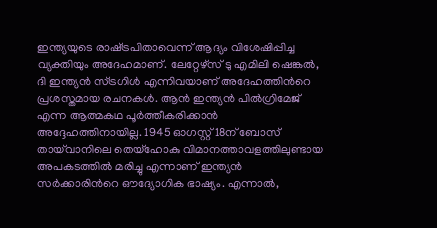ഇന്ത്യയുടെ രാഷ്‌ട്രപിതാവെന്ന് ആദ്യം വിശേഷിപ്പിച്ച വ്യക്തിയും അദേഹമാണ്. ലേറ്റേഴ്സ് ടു എമിലി ഷെങ്കൽ, ദി ഇന്ത്യൻ സ്ട്രഗിൾ എന്നിവയാണ് അദേഹത്തിന്‍റെ പ്രശസ്തമായ രചനകൾ. ആൻ ഇന്ത്യൻ പിൽഗ്രിമേജ് എന്ന ആത്മകഥ പൂർത്തീകരിക്കാൻ അദ്ദേഹത്തിനായില്ല. 1945 ഓഗസ്റ്റ് 18ന് ബോസ് തായ്‌വാനിലെ തെയ്ഹോകു വിമാനത്താവളത്തിലുണ്ടായ അപകടത്തിൽ മരിച്ചു എന്നാണ് ഇന്ത്യൻ സർക്കാരിന്‍റെ ഔദ്യോഗിക ഭാഷ്യം. എന്നാൽ,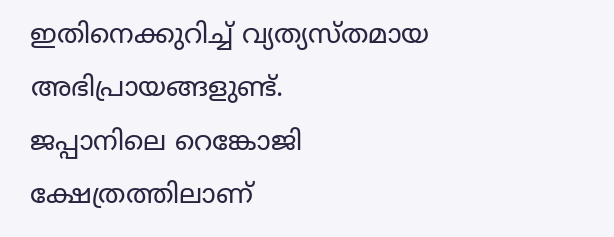ഇതിനെക്കുറിച്ച് വ്യത്യസ്തമായ അഭിപ്രായങ്ങളുണ്ട്.
ജപ്പാനിലെ റെങ്കോജി ക്ഷേത്രത്തിലാണ്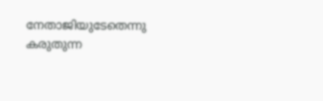നേതാജിയുടേതെന്നു കരുതുന്ന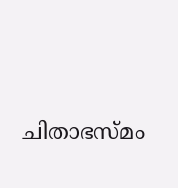ചിതാഭസ്മം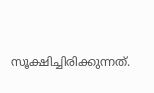സൂക്ഷിച്ചിരിക്കുന്നത്.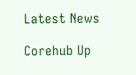Latest News

Corehub Up